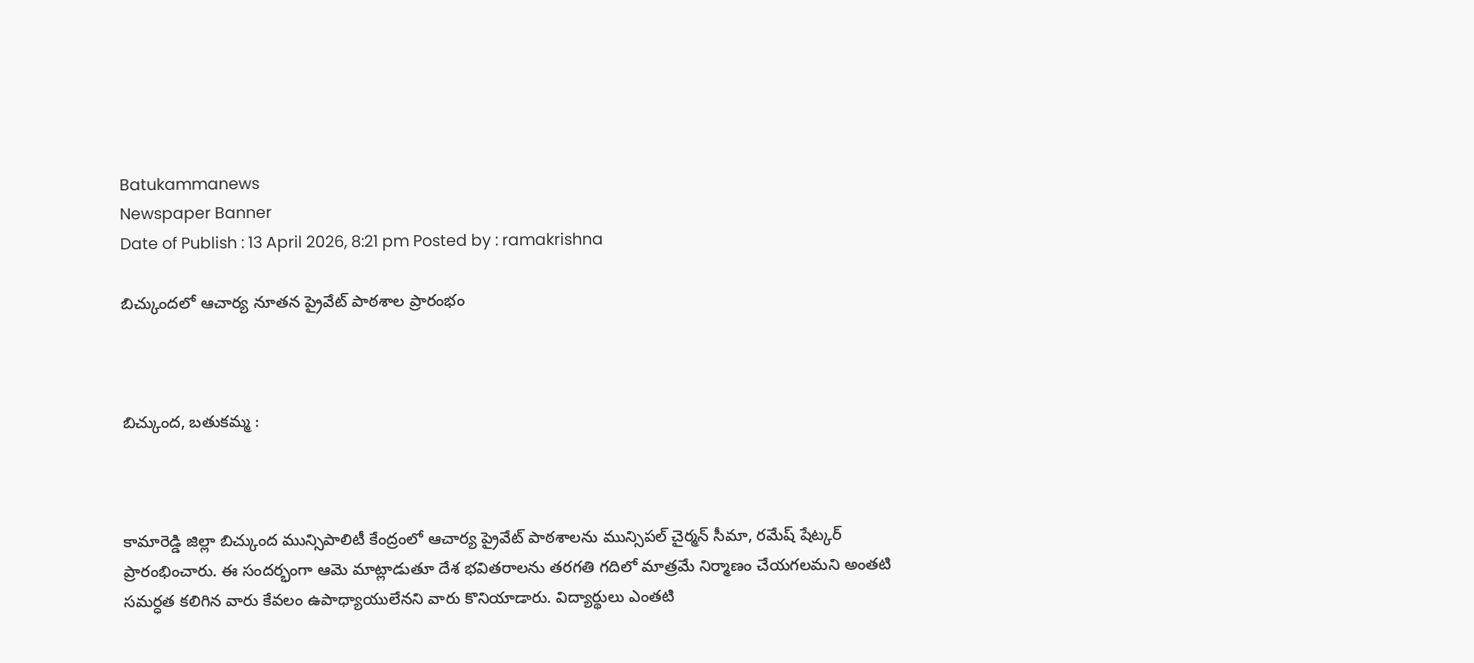Batukammanews
Newspaper Banner
Date of Publish : 13 April 2026, 8:21 pm Posted by : ramakrishna

బిచ్కుందలో ఆచార్య నూతన ప్రైవేట్ పాఠశాల ప్రారంభం



బిచ్కుంద, బతుకమ్మ :



కామారెడ్డి జిల్లా బిచ్కుంద మున్సిపాలిటీ కేంద్రంలో ఆచార్య ప్రైవేట్ పాఠశాలను మున్సిపల్ చైర్మన్ సీమా, రమేష్ షేట్కర్ ప్రారంభించారు. ఈ సందర్భంగా ఆమె మాట్లాడుతూ దేశ భవితరాలను తరగతి గదిలో మాత్రమే నిర్మాణం చేయగలమని అంతటి సమర్ధత కలిగిన వారు కేవలం ఉపాధ్యాయులేనని వారు కొనియాడారు. విద్యార్థులు ఎంతటి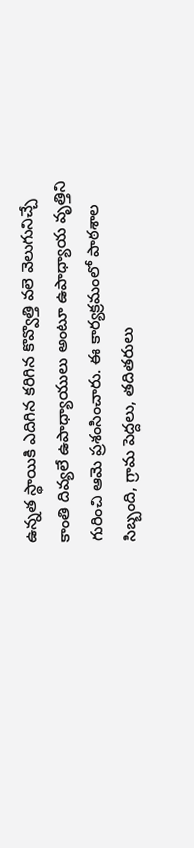ఉన్నత స్థాయికి ఎదిగిన కరిగిన కొవ్వొత్తి వలె వెలుగునిచ్చే కాంతి దివ్యలే ఉపాధ్యాయులు అంటూ ఉపాధ్యాయ వృత్తిని గురించి ఆమె ప్రశంసించారు. ఈ కార్యక్రమంలో పాఠశాల సిబ్బంది, గ్రామ పెద్దలు, తదితరులు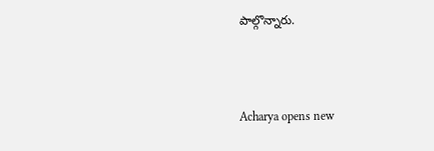పాల్గొన్నారు.



Acharya opens new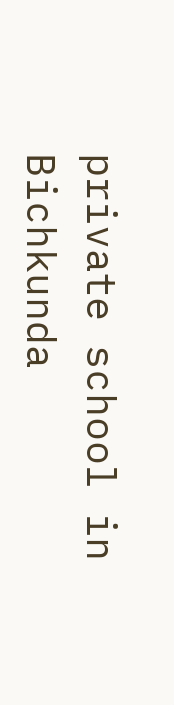private school in Bichkunda